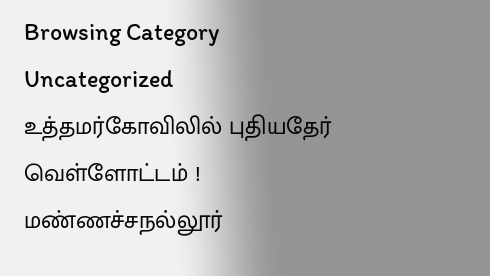Browsing Category
Uncategorized
உத்தமர்கோவிலில் புதியதேர் வெள்ளோட்டம் !
மண்ணச்சநல்லூர்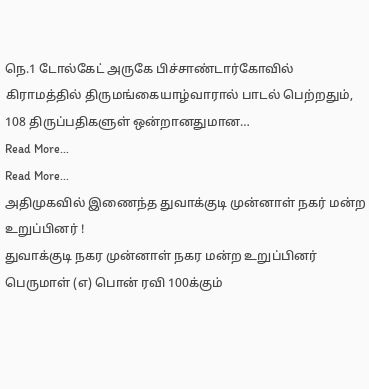நெ.1 டோல்கேட் அருகே பிச்சாண்டார்கோவில் கிராமத்தில் திருமங்கையாழ்வாரால் பாடல் பெற்றதும், 108 திருப்பதிகளுள் ஒன்றானதுமான…
Read More...
Read More...
அதிமுகவில் இணைந்த துவாக்குடி முன்னாள் நகர் மன்ற உறுப்பினர் !
துவாக்குடி நகர முன்னாள் நகர மன்ற உறுப்பினர் பெருமாள் (எ) பொன் ரவி 100க்கும்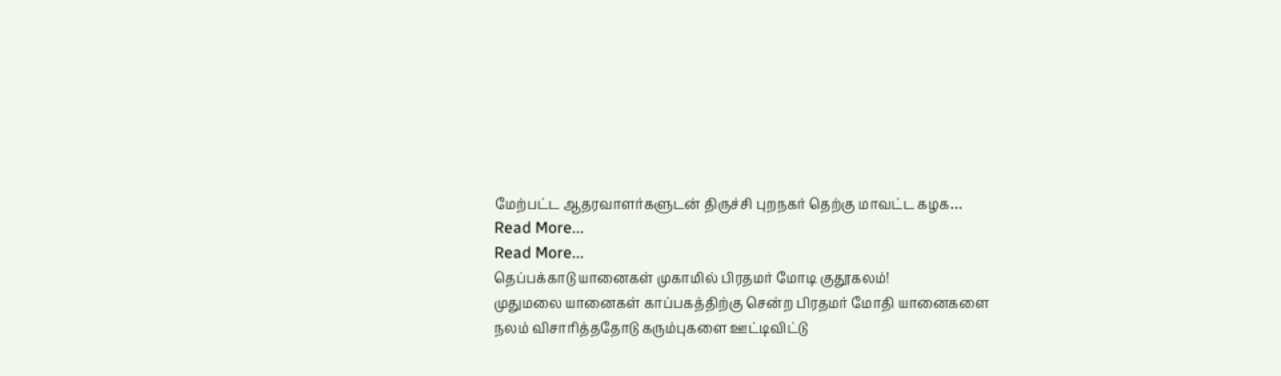மேற்பட்ட ஆதரவாளர்களுடன் திருச்சி புறநகர் தெற்கு மாவட்ட கழக…
Read More...
Read More...
தெப்பக்காடு யானைகள் முகாமில் பிரதமர் மோடி குதூகலம்!
முதுமலை யானைகள் காப்பகத்திற்கு சென்ற பிரதமர் மோதி யானைகளை நலம் விசாரித்ததோடு கரும்புகளை ஊட்டிவிட்டு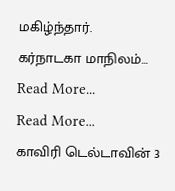மகிழ்ந்தார்.
கர்நாடகா மாநிலம்…
Read More...
Read More...
காவிரி டெல்டாவின் 3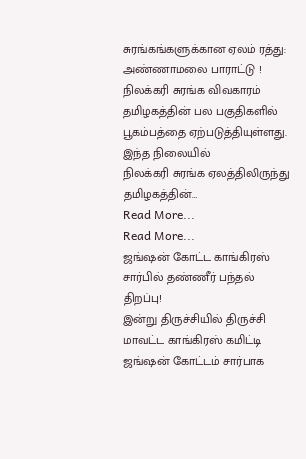சுரங்கங்களுக்கான ஏலம் ரத்து: அண்ணாமலை பாராட்டு !
நிலக்கரி சுரங்க விவகாரம் தமிழகத்தின் பல பகுதிகளில் பூகம்பத்தை ஏற்படுத்தியுள்ளது. இந்த நிலையில்
நிலக்கரி சுரங்க ஏலத்திலிருந்து தமிழகத்தின்…
Read More...
Read More...
ஜங்ஷன் கோட்ட காங்கிரஸ் சார்பில் தண்ணீர் பந்தல் திறப்பு!
இன்று திருச்சியில் திருச்சி மாவட்ட காங்கிரஸ் கமிட்டி ஜங்ஷன் கோட்டம் சார்பாக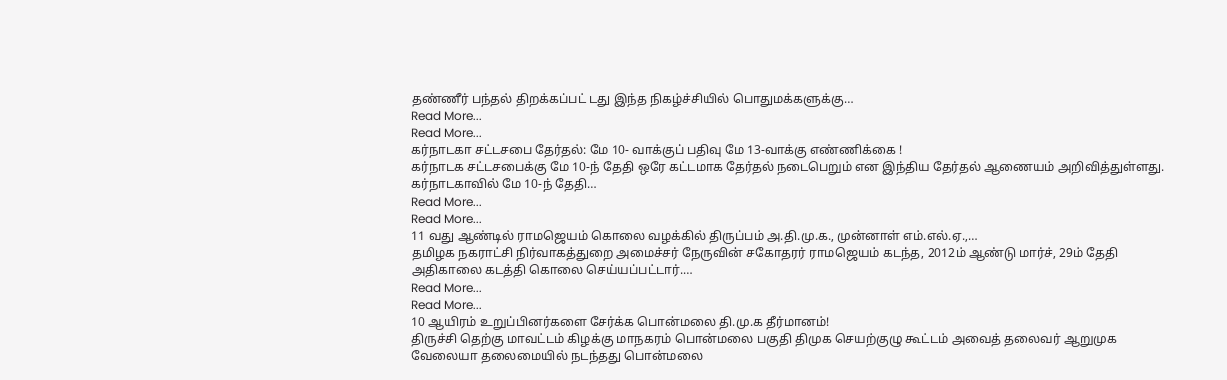தண்ணீர் பந்தல் திறக்கப்பட் டது இந்த நிகழ்ச்சியில் பொதுமக்களுக்கு…
Read More...
Read More...
கர்நாடகா சட்டசபை தேர்தல்: மே 10- வாக்குப் பதிவு மே 13-வாக்கு எண்ணிக்கை !
கர்நாடக சட்டசபைக்கு மே 10-ந் தேதி ஒரே கட்டமாக தேர்தல் நடைபெறும் என இந்திய தேர்தல் ஆணையம் அறிவித்துள்ளது. கர்நாடகாவில் மே 10-ந் தேதி…
Read More...
Read More...
11 வது ஆண்டில் ராமஜெயம் கொலை வழக்கில் திருப்பம் அ.தி.மு.க., முன்னாள் எம்.எல்.ஏ.,…
தமிழக நகராட்சி நிர்வாகத்துறை அமைச்சர் நேருவின் சகோதரர் ராமஜெயம் கடந்த, 2012ம் ஆண்டு மார்ச், 29ம் தேதி அதிகாலை கடத்தி கொலை செய்யப்பட்டார்.…
Read More...
Read More...
10 ஆயிரம் உறுப்பினர்களை சேர்க்க பொன்மலை தி.மு.க தீர்மானம்!
திருச்சி தெற்கு மாவட்டம் கிழக்கு மாநகரம் பொன்மலை பகுதி திமுக செயற்குழு கூட்டம் அவைத் தலைவர் ஆறுமுக வேலையா தலைமையில் நடந்தது பொன்மலை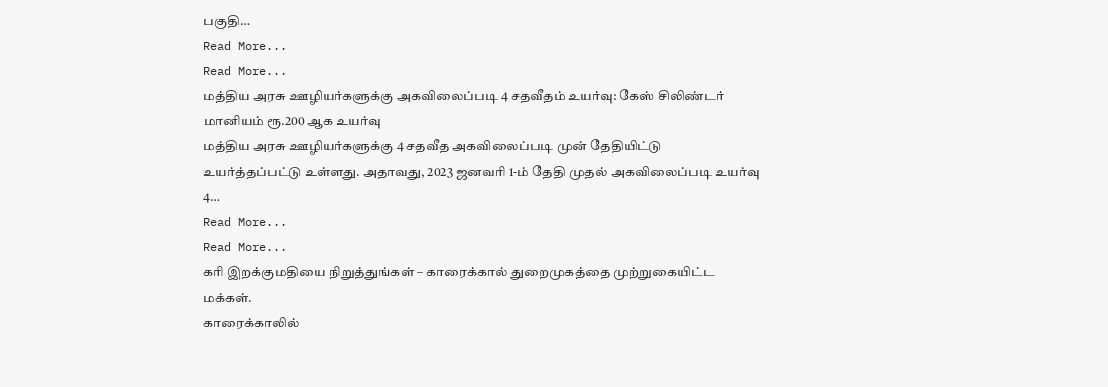பகுதி…
Read More...
Read More...
மத்திய அரசு ஊழியர்களுக்கு அகவிலைப்படி 4 சதவீதம் உயர்வு: கேஸ் சிலிண்டர் மானியம் ரூ.200 ஆக உயர்வு
மத்திய அரசு ஊழியர்களுக்கு 4 சதவீத அகவிலைப்படி முன் தேதியிட்டு உயர்த்தப்பட்டு உள்ளது. அதாவது, 2023 ஜனவரி 1-ம் தேதி முதல் அகவிலைப்படி உயர்வு 4…
Read More...
Read More...
கரி இறக்குமதியை நிறுத்துங்கள் – காரைக்கால் துறைமுகத்தை முற்றுகையிட்ட மக்கள்.
காரைக்காலில்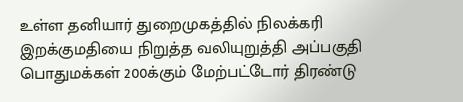உள்ள தனியார் துறைமுகத்தில் நிலக்கரி இறக்குமதியை நிறுத்த வலியுறுத்தி அப்பகுதி பொதுமக்கள் 200க்கும் மேற்பட்டோர் திரண்டு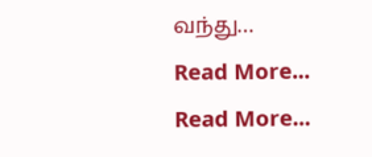வந்து…
Read More...
Read More...